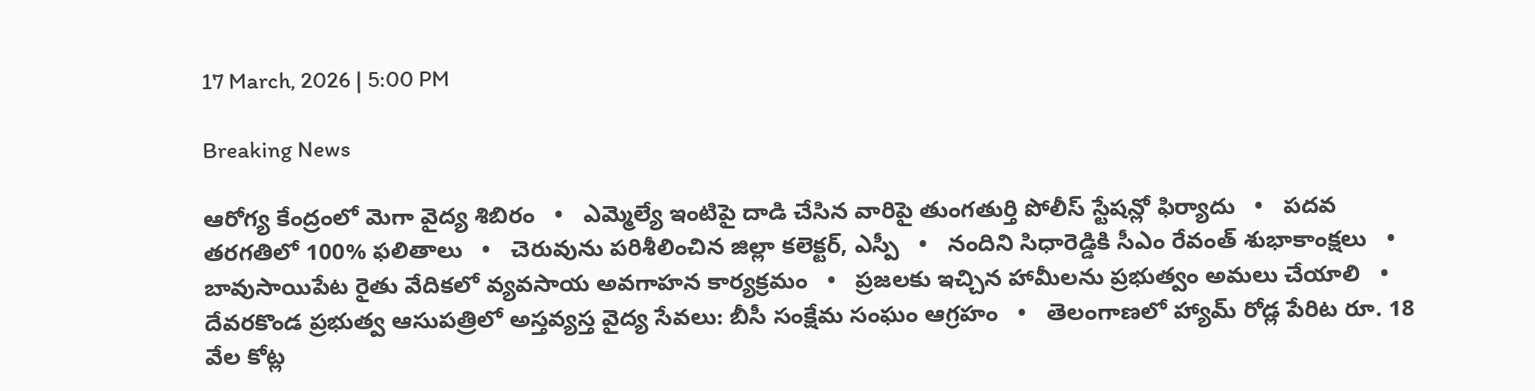17 March, 2026 | 5:00 PM

Breaking News

ఆరోగ్య కేంద్రంలో మెగా వైద్య శిబిరం   •   ఎమ్మెల్యే ఇంటిపై దాడి చేసిన వారిపై తుంగతుర్తి పోలీస్ స్టేషన్లో ఫిర్యాదు   •   పదవ తరగతిలో 100% ఫలితాలు   •   చెరువును పరిశీలించిన జిల్లా కలెక్టర్, ఎస్పీ   •   నందిని సిధారెడ్డికి సీఎం రేవంత్ శుభాకాంక్షలు   •   బావుసాయిపేట రైతు వేదికలో వ్యవసాయ అవగాహన కార్యక్రమం   •   ప్రజలకు ఇచ్చిన హామీలను ప్రభుత్వం అమలు చేయాలి   •   దేవరకొండ ప్రభుత్వ ఆసుపత్రిలో అస్తవ్యస్త వైద్య సేవలు: బీసీ సంక్షేమ సంఘం ఆగ్రహం   •   తెలంగాణలో హ్యామ్ రోడ్ల పేరిట రూ. 18 వేల కోట్ల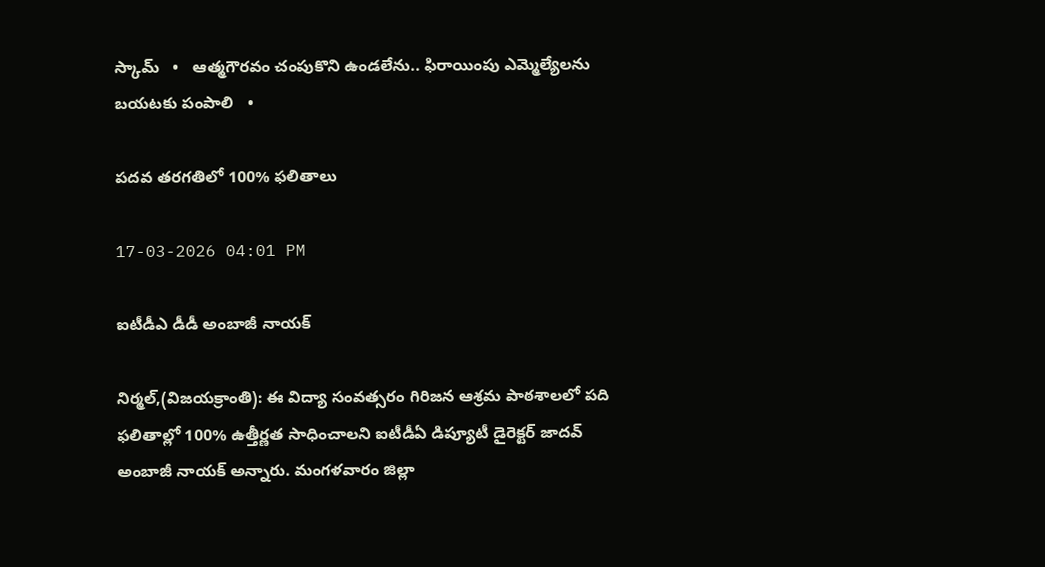స్కామ్   •   ఆత్మగౌరవం చంపుకొని ఉండలేను.. ఫిరాయింపు ఎమ్మెల్యేలను బయటకు పంపాలి   •

పదవ తరగతిలో 100% ఫలితాలు

17-03-2026 04:01 PM

ఐటీడీఎ డీడీ అంబాజీ నాయక్

నిర్మల్,(విజయక్రాంతి): ఈ విద్యా సంవత్సరం గిరిజన ఆశ్రమ పాఠశాలలో పది ఫలితాల్లో 100% ఉత్తీర్ణత సాధించాలని ఐటీడీఏ డిప్యూటీ డైరెక్టర్ జాదవ్ అంబాజీ నాయక్ అన్నారు. మంగళవారం జిల్లా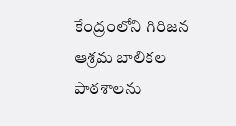కేంద్రంలోని గిరిజన ఆశ్రమ బాలికల పాఠశాలను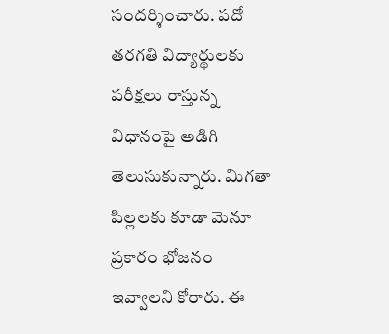సందర్శించారు. పదో తరగతి విద్యార్థులకు పరీక్షలు రాస్తున్న విధానంపై అడిగి తెలుసుకున్నారు. మిగతా పిల్లలకు కూడా మెనూ ప్రకారం భోజనం ఇవ్వాలని కోరారు. ఈ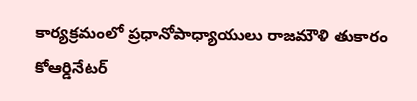కార్యక్రమంలో ప్రధానోపాధ్యాయులు రాజమౌళి తుకారం కోఆర్డినేటర్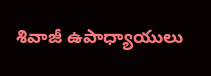శివాజీ ఉపాధ్యాయులు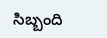సిబ్బంది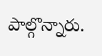పాల్గొన్నారు.